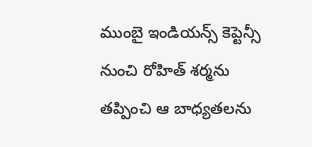ముంబై ఇండియన్స్ కెప్టెన్సీ నుంచి రోహిత్ శర్మను తప్పించి ఆ బాధ్యతలను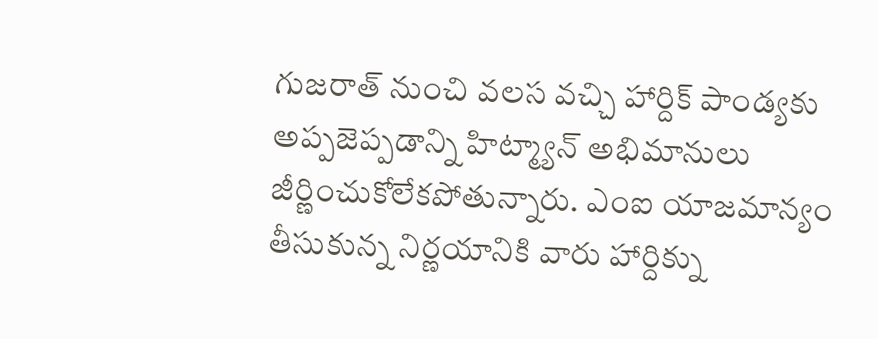గుజరాత్ నుంచి వలస వచ్చి హార్దిక్ పాండ్యకు అప్పజెప్పడాన్ని హిట్మ్యాన్ అభిమానులు జీర్ణించుకోలేకపోతున్నారు. ఎంఐ యాజమాన్యం తీసుకున్న నిర్ణయానికి వారు హార్దిక్ను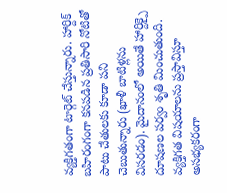వ్యక్తిగతంగా టార్గెట్ చేస్తున్నారు. హార్దిక్ బహిరంగంగా కనపడిన ప్రతిసారి నోటితో పాటు చేతులకు కూడా పని చెబుతున్నారు (ఖాళీ బాటిళ్లను విసరడం). మైదానంలో అయితే హార్దిక్పై దూషణల పర్వం శృతి మించుతుంది. వ్యక్తిగత విషయాలను ప్రస్తావిస్తూ అసభ్యకరంగా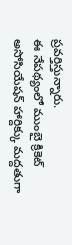ప్రవర్తిస్తున్నారు.
ఈ నేపథ్యంలో ముంబై క్రికెట్ అసోసియేషన్ హార్దిక్కు మద్దతుగా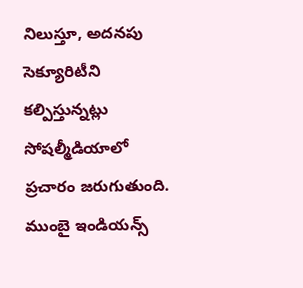నిలుస్తూ, అదనపు సెక్యూరిటీని కల్పిస్తున్నట్లు సోషల్మీడియాలో ప్రచారం జరుగుతుంది. ముంబై ఇండియన్స్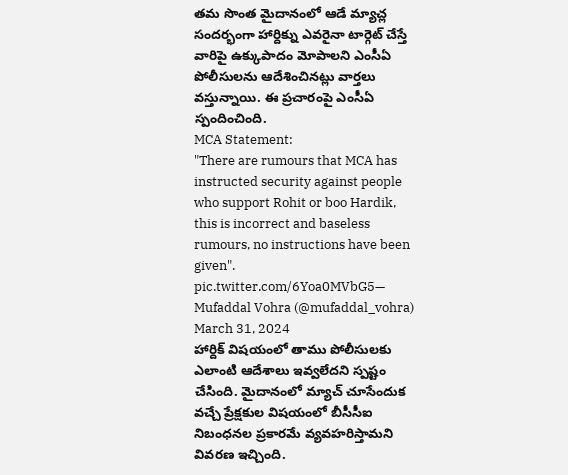తమ సొంత మైదానంలో ఆడే మ్యాచ్ల సందర్భంగా హార్దిక్ను ఎవరైనా టార్గెట్ చేస్తే వారిపై ఉక్కుపాదం మోపాలని ఎంసీఏ పోలీసులను ఆదేశించినట్లు వార్తలు వస్తున్నాయి. ఈ ప్రచారంపై ఎంసీఏ స్పందించింది.
MCA Statement:
"There are rumours that MCA has instructed security against people who support Rohit or boo Hardik, this is incorrect and baseless rumours, no instructions have been given". pic.twitter.com/6Yoa0MVbG5— Mufaddal Vohra (@mufaddal_vohra) March 31, 2024
హార్దిక్ విషయంలో తాము పోలీసులకు ఎలాంటి ఆదేశాలు ఇవ్వలేదని స్పష్టం చేసింది. మైదానంలో మ్యాచ్ చూసేందుక వచ్చే ప్రేక్షకుల విషయంలో బీసీసీఐ నిబంధనల ప్రకారమే వ్యవహరిస్తామని వివరణ ఇచ్చింది.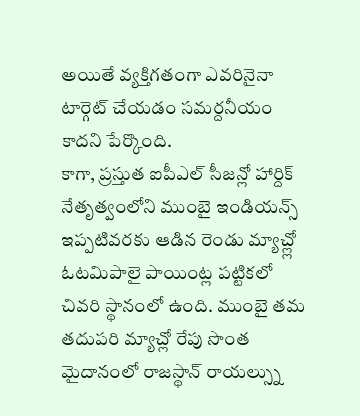అయితే వ్యక్తిగతంగా ఎవరినైనా టార్గెట్ చేయడం సమర్దనీయం కాదని పేర్కొంది.
కాగా, ప్రస్తుత ఐపీఎల్ సీజన్లో హార్దిక్ నేతృత్వంలోని ముంబై ఇండియన్స్ ఇప్పటివరకు ఆడిన రెండు మ్యాచ్ల్లో ఓటమిపాలై పాయింట్ల పట్టికలో చివరి స్థానంలో ఉంది. ముంబై తమ తదుపరి మ్యాచ్లో రేపు సొంత మైదానంలో రాజస్థాన్ రాయల్స్ను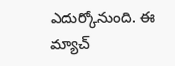ఎదుర్కోనుంది. ఈ మ్యాచ్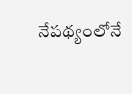నేపథ్యంలోనే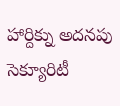హార్దిక్ను అదనపు సెక్యూరిటీ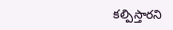కల్పిస్తారని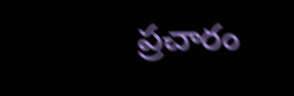ప్రచారం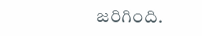జరిగింది.